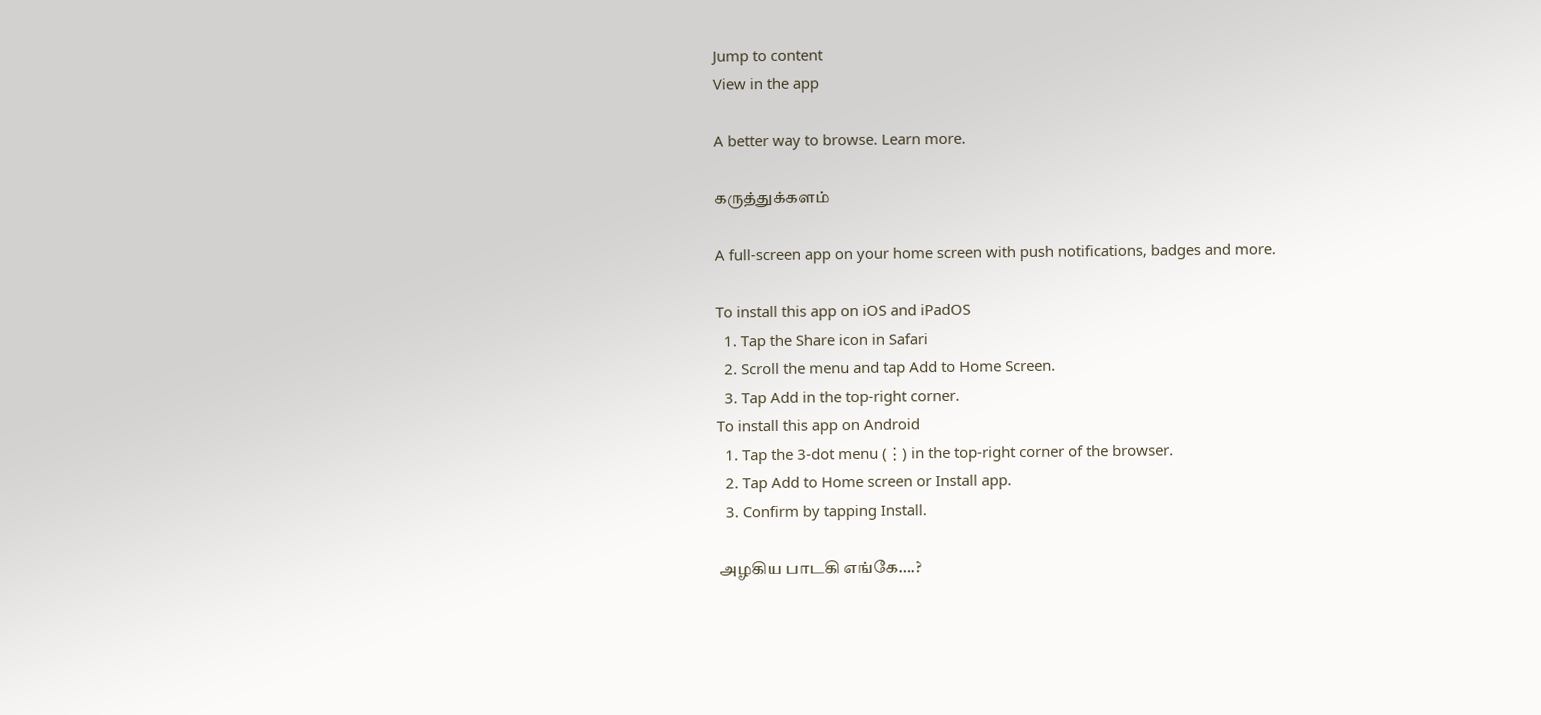Jump to content
View in the app

A better way to browse. Learn more.

கருத்துக்களம்

A full-screen app on your home screen with push notifications, badges and more.

To install this app on iOS and iPadOS
  1. Tap the Share icon in Safari
  2. Scroll the menu and tap Add to Home Screen.
  3. Tap Add in the top-right corner.
To install this app on Android
  1. Tap the 3-dot menu (⋮) in the top-right corner of the browser.
  2. Tap Add to Home screen or Install app.
  3. Confirm by tapping Install.

அழகிய பாடகி எங்கே….?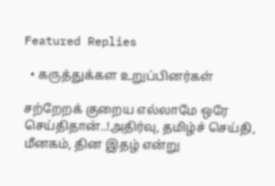Featured Replies

  • கருத்துக்கள உறுப்பினர்கள்

சற்றேறக் குறைய எல்லாமே ஒரே செய்திதான்..!அதிர்வு, தமிழ்ச் செய்தி, மீனகம், தின இதழ் என்று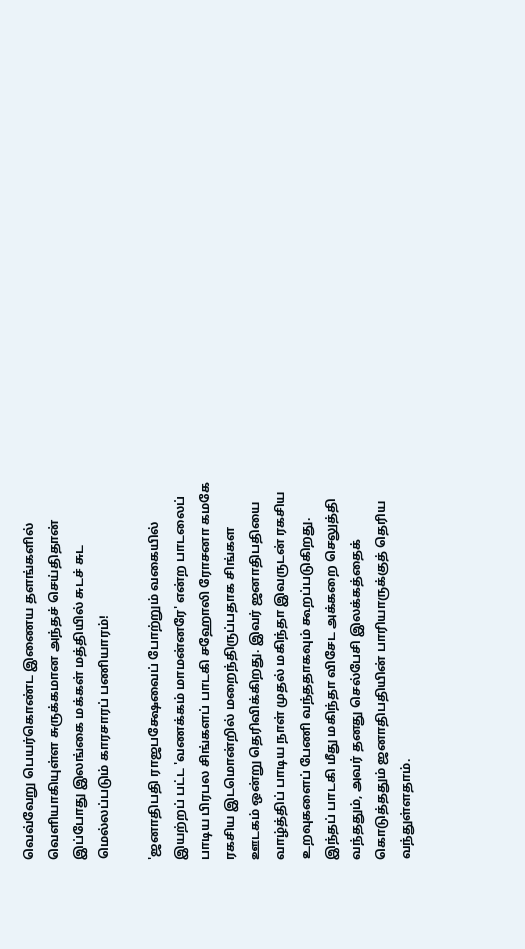வெவ்வேறு பெயர்கொண்ட இணைய தளங்களில் வெளியாகியுள்ள சுருக்கமான அந்தச் செய்திதான் இப்போது இலங்கை மக்கள் மத்தியில் சுடச் சுட மெல்லப்படும் காரசாரப் பணியாரம்!

'ஜனாதிபதி ராஜபக்ஷேவைப் போற்றும் வகையில் இயற்றப் பட்ட 'வணக்கம் மாமன்னரே' என்ற பாடலைப் பாடிய பிரபல சிங்களப் பாடகி சஹோலி ரோசனா கமகே ரகசிய இடமொன்றில் மறைந்திருப்பதாக சிங்கள ஊடகம் ஒன்று தெரிவிக்கிறது. இவர் ஜனாதிபதியை வாழ்த்திப் பாடிய நாள் முதல் மகிந்தா இவருடன் ரகசிய உறவுகளைப் பேணி வந்ததாகவும் கூறப்படுகிறது. இந்தப் பாடகி மீது மகிந்தா விசேட அக்கறை செலுத்தி வந்ததும், அவர் தனது செல்பேசி இலக்கத்தைக் கொடுத்ததும் ஜனாதிபதியின் பாரியாருக்குத் தெரிய வந்துள்ளதாம்.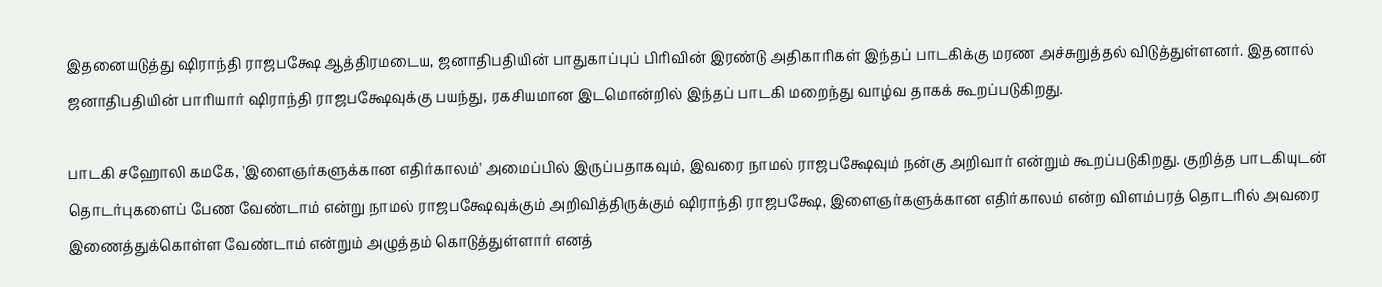இதனையடுத்து ஷிராந்தி ராஜபக்ஷே ஆத்திரமடைய, ஜனாதிபதியின் பாதுகாப்புப் பிரிவின் இரண்டு அதிகாரிகள் இந்தப் பாடகிக்கு மரண அச்சுறுத்தல் விடுத்துள்ளனர். இதனால் ஜனாதிபதியின் பாரியார் ஷிராந்தி ராஜபக்ஷேவுக்கு பயந்து, ரகசியமான இடமொன்றில் இந்தப் பாடகி மறைந்து வாழ்வ தாகக் கூறப்படுகிறது.

பாடகி சஹோலி கமகே, 'இளைஞர்களுக்கான எதிர்காலம்' அமைப்பில் இருப்பதாகவும், இவரை நாமல் ராஜபக்ஷேவும் நன்கு அறிவார் என்றும் கூறப்படுகிறது. குறித்த பாடகியுடன் தொடர்புகளைப் பேண வேண்டாம் என்று நாமல் ராஜபக்ஷேவுக்கும் அறிவித்திருக்கும் ஷிராந்தி ராஜபக்ஷே, இளைஞர்களுக்கான எதிர்காலம் என்ற விளம்பரத் தொடரில் அவரை இணைத்துக்கொள்ள வேண்டாம் என்றும் அழுத்தம் கொடுத்துள்ளார் எனத்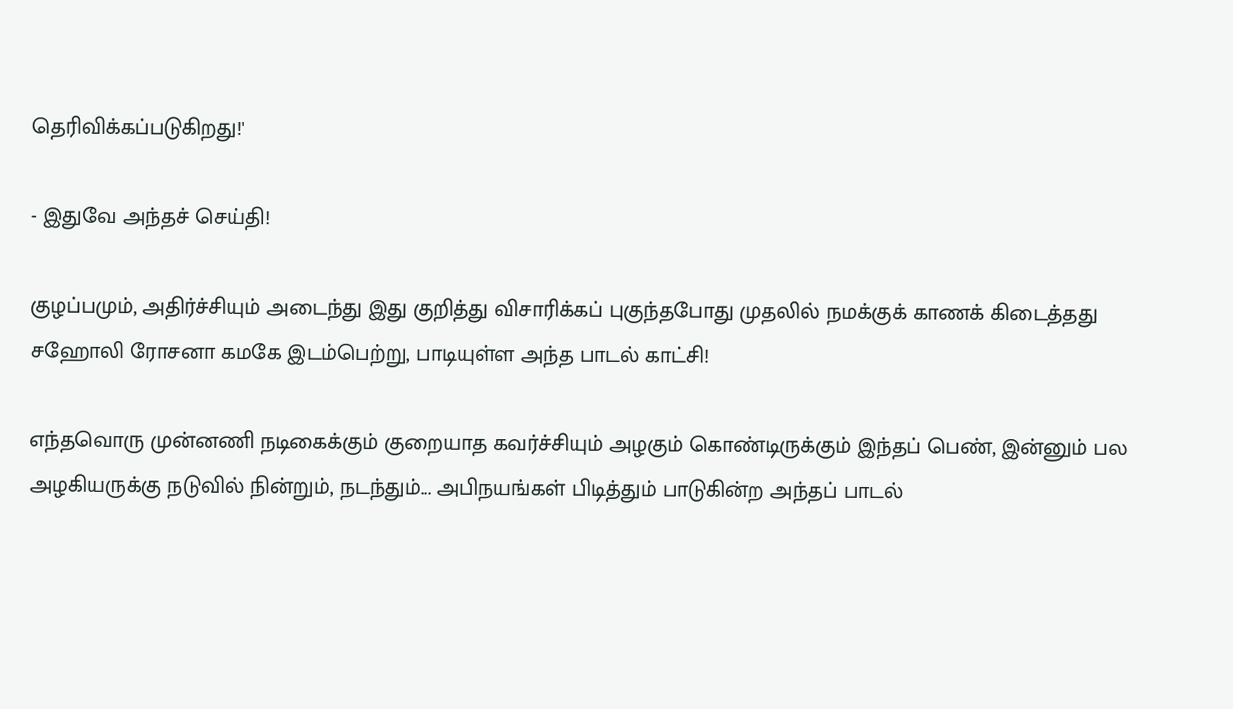தெரிவிக்கப்படுகிறது!'

- இதுவே அந்தச் செய்தி!

குழப்பமும், அதிர்ச்சியும் அடைந்து இது குறித்து விசாரிக்கப் புகுந்தபோது முதலில் நமக்குக் காணக் கிடைத்தது சஹோலி ரோசனா கமகே இடம்பெற்று, பாடியுள்ள அந்த பாடல் காட்சி!

எந்தவொரு முன்னணி நடிகைக்கும் குறையாத கவர்ச்சியும் அழகும் கொண்டிருக்கும் இந்தப் பெண், இன்னும் பல அழகியருக்கு நடுவில் நின்றும், நடந்தும்... அபிநயங்கள் பிடித்தும் பாடுகின்ற அந்தப் பாடல்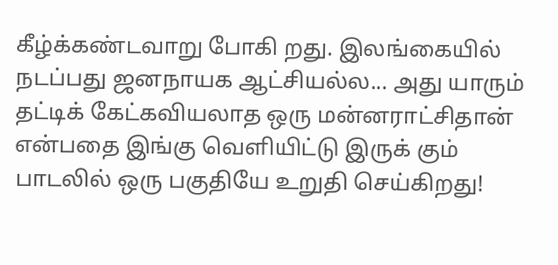கீழ்க்கண்டவாறு போகி றது. இலங்கையில் நடப்பது ஜனநாயக ஆட்சியல்ல... அது யாரும் தட்டிக் கேட்கவியலாத ஒரு மன்னராட்சிதான் என்பதை இங்கு வெளியிட்டு இருக் கும் பாடலில் ஒரு பகுதியே உறுதி செய்கிறது!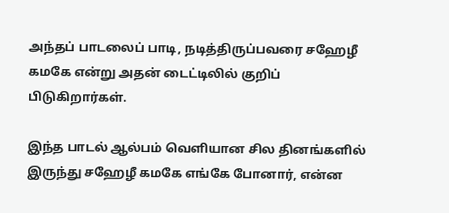அந்தப் பாடலைப் பாடி, நடித்திருப்பவரை சஹேழீ கமகே என்று அதன் டைட்டிலில் குறிப் பிடுகிறார்கள்.

இந்த பாடல் ஆல்பம் வெளியான சில தினங்களில் இருந்து சஹேழீ கமகே எங்கே போனார், என்ன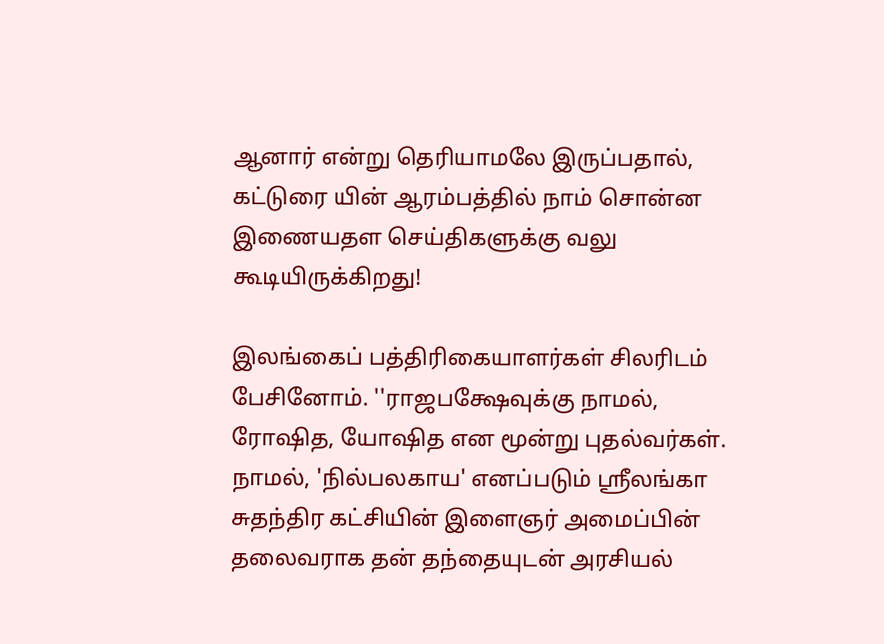ஆனார் என்று தெரியாமலே இருப்பதால், கட்டுரை யின் ஆரம்பத்தில் நாம் சொன்ன இணையதள செய்திகளுக்கு வலு கூடியிருக்கிறது!

இலங்கைப் பத்திரிகையாளர்கள் சிலரிடம் பேசினோம். ''ராஜபக்ஷேவுக்கு நாமல், ரோஷித, யோஷித என மூன்று புதல்வர்கள். நாமல், 'நில்பலகாய' எனப்படும் ஸ்ரீலங்கா சுதந்திர கட்சியின் இளைஞர் அமைப்பின் தலைவராக தன் தந்தையுடன் அரசியல்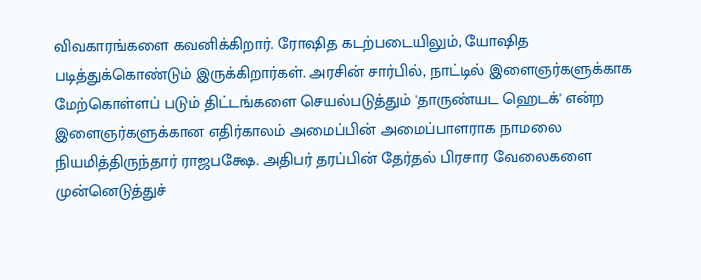விவகாரங்களை கவனிக்கிறார். ரோஷித கடற்படையிலும், யோஷித படித்துக்கொண்டும் இருக்கிறார்கள். அரசின் சார்பில், நாட்டில் இளைஞர்களுக்காக மேற்கொள்ளப் படும் திட்டங்களை செயல்படுத்தும் 'தாருண்யட ஹெடக்' என்ற இளைஞர்களுக்கான எதிர்காலம் அமைப்பின் அமைப்பாளராக நாமலை நியமித்திருந்தார் ராஜபக்ஷே. அதிபர் தரப்பின் தேர்தல் பிரசார வேலைகளை முன்னெடுத்துச்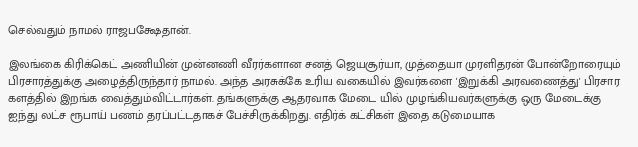செல்வதும் நாமல் ராஜபக்ஷேதான்.

இலங்கை கிரிக்கெட் அணியின் முன்னணி வீரர்களான சனத் ஜெயசூர்யா, முத்தையா முரளிதரன் போன்றோரையும் பிரசாரத்துக்கு அழைத்திருந்தார் நாமல். அந்த அரசுக்கே உரிய வகையில் இவர்களை 'இறுக்கி அரவணைத்து' பிரசார களத்தில் இறங்க வைத்தும்விட்டார்கள். தங்களுக்கு ஆதரவாக மேடை யில் முழங்கியவர்களுக்கு ஒரு மேடைக்கு ஐந்து லட்ச ரூபாய் பணம் தரப்பட்டதாகச் பேச்சிருக்கிறது. எதிர்க் கட்சிகள் இதை கடுமையாக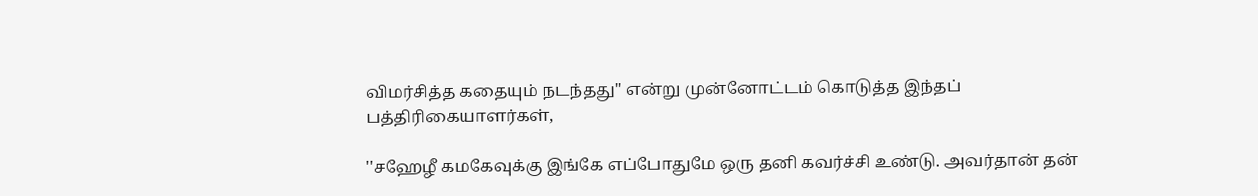விமர்சித்த கதையும் நடந்தது'' என்று முன்னோட்டம் கொடுத்த இந்தப் பத்திரிகையாளர்கள்,

''சஹேழீ கமகேவுக்கு இங்கே எப்போதுமே ஒரு தனி கவர்ச்சி உண்டு. அவர்தான் தன்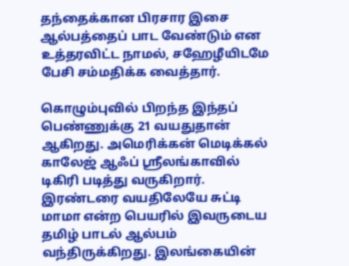தந்தைக்கான பிரசார இசை ஆல்பத்தைப் பாட வேண்டும் என உத்தரவிட்ட நாமல், சஹேழீயிடமே பேசி சம்மதிக்க வைத்தார்.

கொழும்புவில் பிறந்த இந்தப் பெண்ணுக்கு 21 வயதுதான் ஆகிறது. அமெரிக்கன் மெடிக்கல் காலேஜ் ஆஃப் ஸ்ரீலங்காவில் டிகிரி படித்து வருகிறார். இரண்டரை வயதிலேயே சுட்டி மாமா என்ற பெயரில் இவருடைய தமிழ் பாடல் ஆல்பம் வந்திருக்கிறது. இலங்கையின்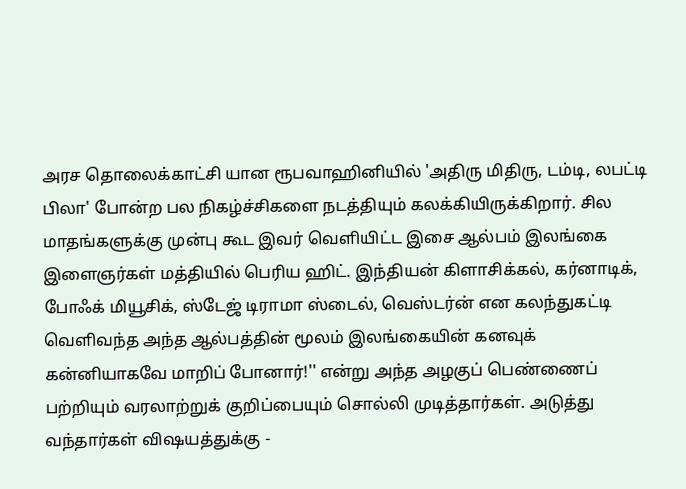அரச தொலைக்காட்சி யான ரூபவாஹினியில் 'அதிரு மிதிரு, டம்டி, லபட்டி பிலா' போன்ற பல நிகழ்ச்சிகளை நடத்தியும் கலக்கியிருக்கிறார். சில மாதங்களுக்கு முன்பு கூட இவர் வெளியிட்ட இசை ஆல்பம் இலங்கை இளைஞர்கள் மத்தியில் பெரிய ஹிட். இந்தியன் கிளாசிக்கல், கர்னாடிக், போஃக் மியூசிக், ஸ்டேஜ் டிராமா ஸ்டைல், வெஸ்டர்ன் என கலந்துகட்டி வெளிவந்த அந்த ஆல்பத்தின் மூலம் இலங்கையின் கனவுக் கன்னியாகவே மாறிப் போனார்!'' என்று அந்த அழகுப் பெண்ணைப் பற்றியும் வரலாற்றுக் குறிப்பையும் சொல்லி முடித்தார்கள். அடுத்து வந்தார்கள் விஷயத்துக்கு -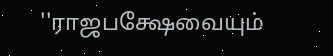''ராஜபக்ஷேவையும்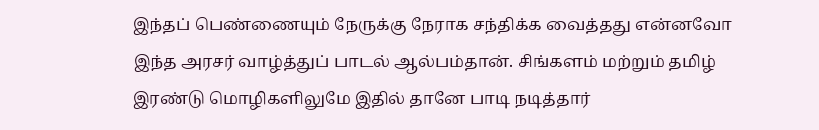இந்தப் பெண்ணையும் நேருக்கு நேராக சந்திக்க வைத்தது என்னவோ இந்த அரசர் வாழ்த்துப் பாடல் ஆல்பம்தான். சிங்களம் மற்றும் தமிழ் இரண்டு மொழிகளிலுமே இதில் தானே பாடி நடித்தார்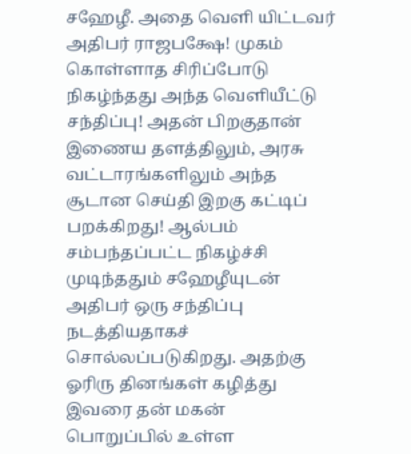சஹேழீ. அதை வெளி யிட்டவர் அதிபர் ராஜபக்ஷே! முகம் கொள்ளாத சிரிப்போடு நிகழ்ந்தது அந்த வெளியீட்டு சந்திப்பு! அதன் பிறகுதான் இணைய தளத்திலும், அரசு வட்டாரங்களிலும் அந்த சூடான செய்தி இறகு கட்டிப் பறக்கிறது! ஆல்பம் சம்பந்தப்பட்ட நிகழ்ச்சி முடிந்ததும் சஹேழீயுடன் அதிபர் ஒரு சந்திப்பு நடத்தியதாகச் சொல்லப்படுகிறது. அதற்கு ஓரிரு தினங்கள் கழித்து இவரை தன் மகன் பொறுப்பில் உள்ள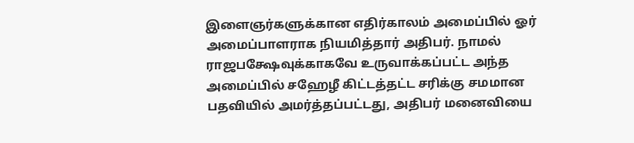இளைஞர்களுக்கான எதிர்காலம் அமைப்பில் ஓர் அமைப்பாளராக நியமித்தார் அதிபர். நாமல் ராஜபக்ஷேவுக்காகவே உருவாக்கப்பட்ட அந்த அமைப்பில் சஹேழீ கிட்டத்தட்ட சரிக்கு சமமான பதவியில் அமர்த்தப்பட்டது, அதிபர் மனைவியை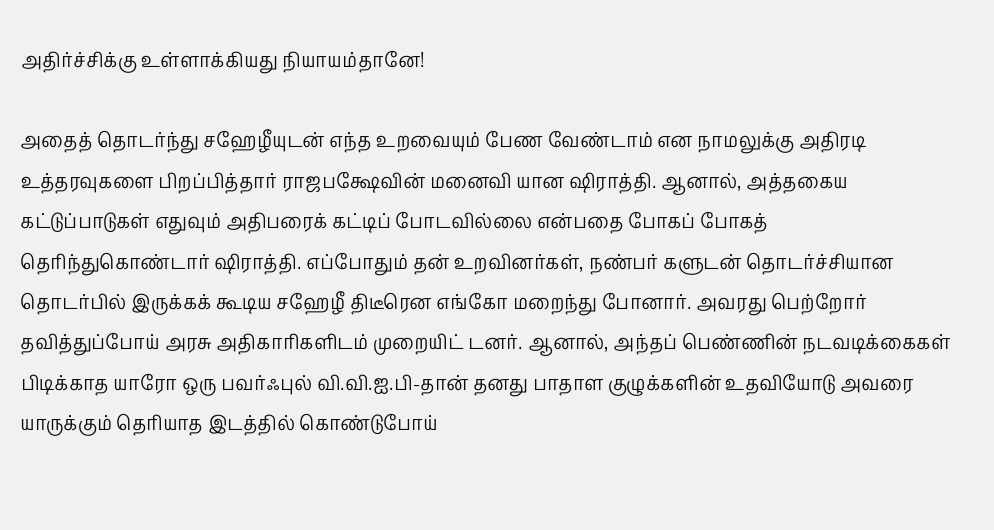அதிர்ச்சிக்கு உள்ளாக்கியது நியாயம்தானே!

அதைத் தொடர்ந்து சஹேழீயுடன் எந்த உறவையும் பேண வேண்டாம் என நாமலுக்கு அதிரடி உத்தரவுகளை பிறப்பித்தார் ராஜபக்ஷேவின் மனைவி யான ஷிராத்தி. ஆனால், அத்தகைய கட்டுப்பாடுகள் எதுவும் அதிபரைக் கட்டிப் போடவில்லை என்பதை போகப் போகத் தெரிந்துகொண்டார் ஷிராத்தி. எப்போதும் தன் உறவினர்கள், நண்பர் களுடன் தொடர்ச்சியான தொடர்பில் இருக்கக் கூடிய சஹேழீ திடீரென எங்கோ மறைந்து போனார். அவரது பெற்றோர் தவித்துப்போய் அரசு அதிகாரிகளிடம் முறையிட் டனர். ஆனால், அந்தப் பெண்ணின் நடவடிக்கைகள் பிடிக்காத யாரோ ஒரு பவர்ஃபுல் வி.வி.ஐ.பி-தான் தனது பாதாள குழுக்களின் உதவியோடு அவரை யாருக்கும் தெரியாத இடத்தில் கொண்டுபோய்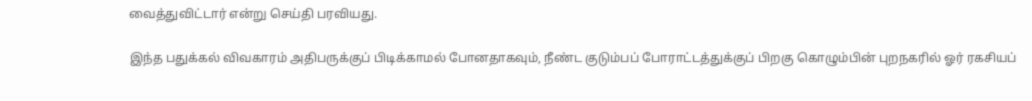வைத்துவிட்டார் என்று செய்தி பரவியது.

இந்த பதுக்கல் விவகாரம் அதிபருக்குப் பிடிக்காமல் போனதாகவும், நீண்ட குடும்பப் போராட்டத்துக்குப் பிறகு கொழும்பின் புறநகரில் ஓர் ரகசியப்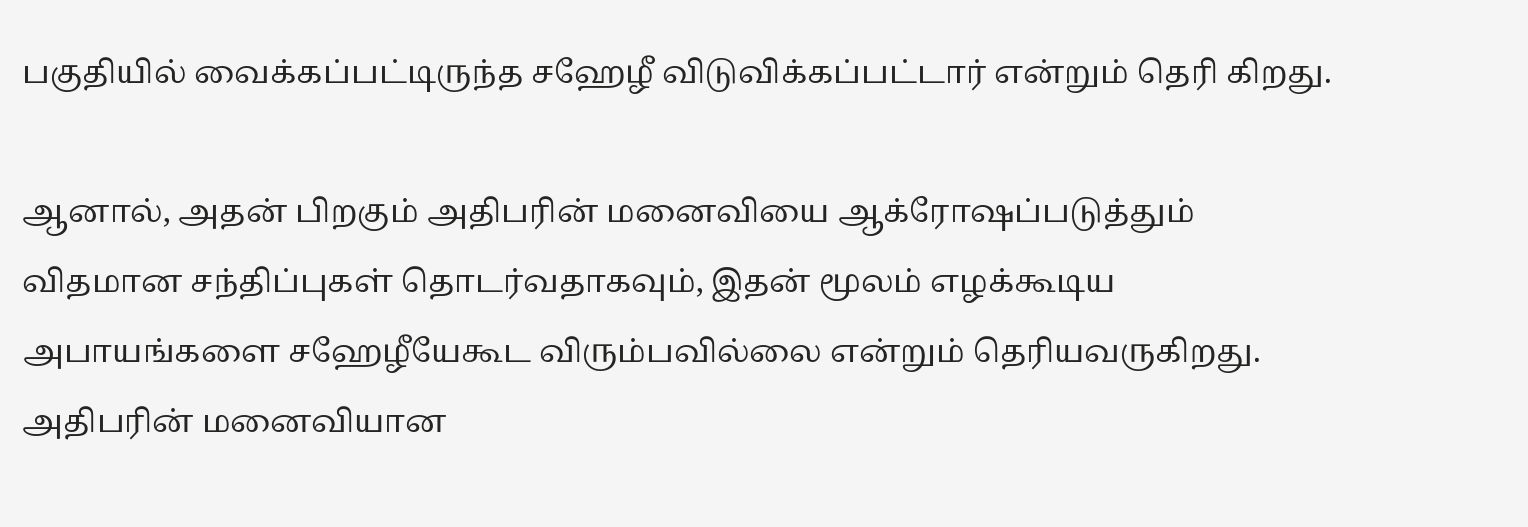பகுதியில் வைக்கப்பட்டிருந்த சஹேழீ விடுவிக்கப்பட்டார் என்றும் தெரி கிறது.

ஆனால், அதன் பிறகும் அதிபரின் மனைவியை ஆக்ரோஷப்படுத்தும் விதமான சந்திப்புகள் தொடர்வதாகவும், இதன் மூலம் எழக்கூடிய அபாயங்களை சஹேழீயேகூட விரும்பவில்லை என்றும் தெரியவருகிறது. அதிபரின் மனைவியான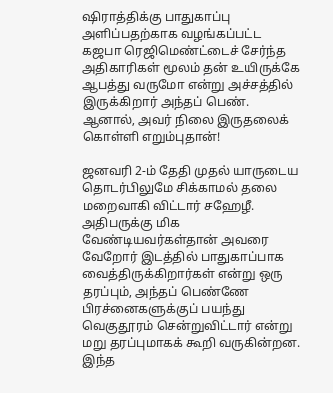ஷிராத்திக்கு பாதுகாப்பு அளிப்பதற்காக வழங்கப்பட்ட கஜபா ரெஜிமெண்ட்டைச் சேர்ந்த அதிகாரிகள் மூலம் தன் உயிருக்கே ஆபத்து வருமோ என்று அச்சத்தில் இருக்கிறார் அந்தப் பெண். ஆனால், அவர் நிலை இருதலைக் கொள்ளி எறும்புதான்!

ஜனவரி 2-ம் தேதி முதல் யாருடைய தொடர்பிலுமே சிக்காமல் தலை மறைவாகி விட்டார் சஹேழீ. அதிபருக்கு மிக வேண்டியவர்கள்தான் அவரை வேறோர் இடத்தில் பாதுகாப்பாக வைத்திருக்கிறார்கள் என்று ஒரு தரப்பும், அந்தப் பெண்ணே பிரச்னைகளுக்குப் பயந்து வெகுதூரம் சென்றுவிட்டார் என்று மறு தரப்புமாகக் கூறி வருகின்றன. இந்த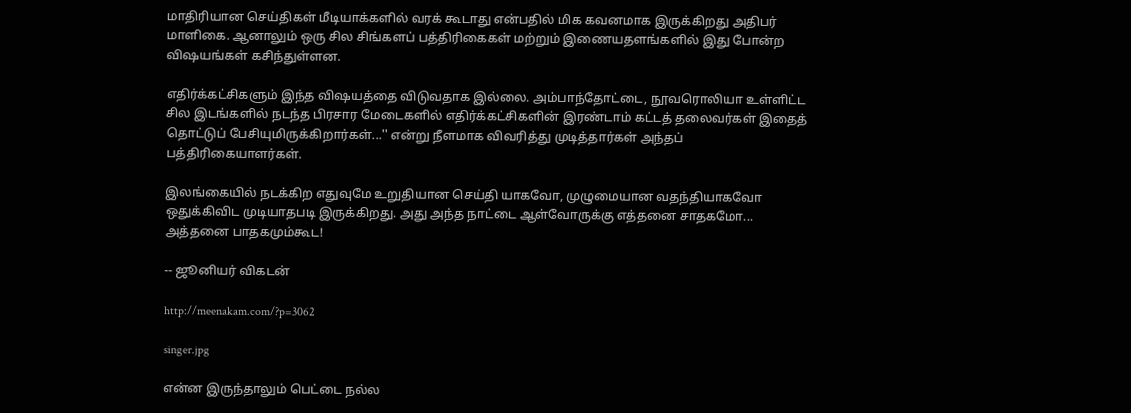மாதிரியான செய்திகள் மீடியாக்களில் வரக் கூடாது என்பதில் மிக கவனமாக இருக்கிறது அதிபர் மாளிகை. ஆனாலும் ஒரு சில சிங்களப் பத்திரிகைகள் மற்றும் இணையதளங்களில் இது போன்ற விஷயங்கள் கசிந்துள்ளன.

எதிர்க்கட்சிகளும் இந்த விஷயத்தை விடுவதாக இல்லை. அம்பாந்தோட்டை, நூவரொலியா உள்ளிட்ட சில இடங்களில் நடந்த பிரசார மேடைகளில் எதிர்க்கட்சிகளின் இரண்டாம் கட்டத் தலைவர்கள் இதைத் தொட்டுப் பேசியுமிருக்கிறார்கள்...'' என்று நீளமாக விவரித்து முடித்தார்கள் அந்தப் பத்திரிகையாளர்கள்.

இலங்கையில் நடக்கிற எதுவுமே உறுதியான செய்தி யாகவோ, முழுமையான வதந்தியாகவோ ஒதுக்கிவிட முடியாதபடி இருக்கிறது. அது அந்த நாட்டை ஆள்வோருக்கு எத்தனை சாதகமோ... அத்தனை பாதகமும்கூட!

-- ஜூனியர் விகடன்

http://meenakam.com/?p=3062

singer.jpg

என்ன இருந்தாலும் பெட்டை நல்ல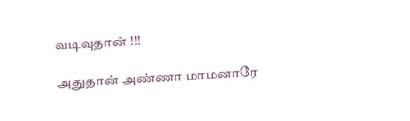வடிவுதான் !!!

அதுதான் அண்ணா மாமனாரே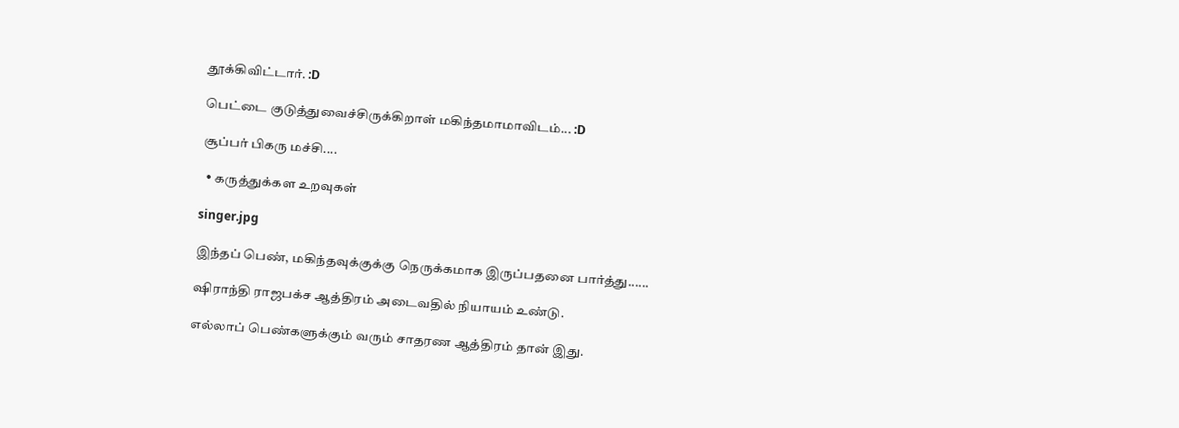தூக்கிவிட்டார். :D

பெட்டை குடுத்துவைச்சிருக்கிறாள் மகிந்தமாமாவிடம்... :D

சூப்பர் பிகரு மச்சி....

  • கருத்துக்கள உறவுகள்

singer.jpg

இந்தப் பெண், மகிந்தவுக்குக்கு நெருக்கமாக இருப்பதனை பார்த்து......

ஷிராந்தி ராஜபக்ச ஆத்திரம் அடைவதில் நியாயம் உண்டு.

எல்லாப் பெண்களுக்கும் வரும் சாதரண ஆத்திரம் தான் இது.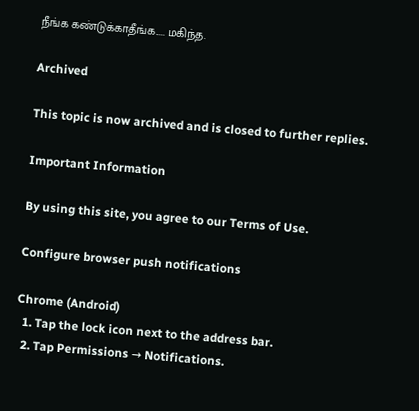நீங்க கண்டுக்காதீங்க..... மகிந்த.

Archived

This topic is now archived and is closed to further replies.

Important Information

By using this site, you agree to our Terms of Use.

Configure browser push notifications

Chrome (Android)
  1. Tap the lock icon next to the address bar.
  2. Tap Permissions → Notifications.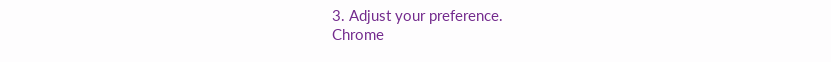3. Adjust your preference.
Chrome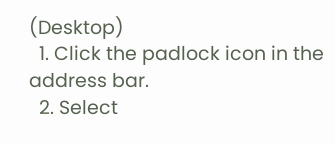(Desktop)
  1. Click the padlock icon in the address bar.
  2. Select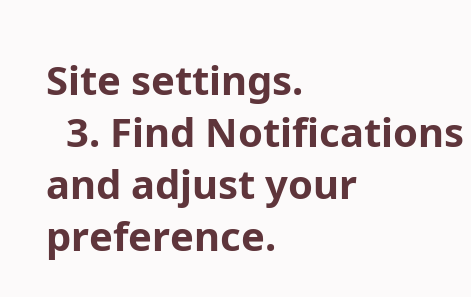Site settings.
  3. Find Notifications and adjust your preference.